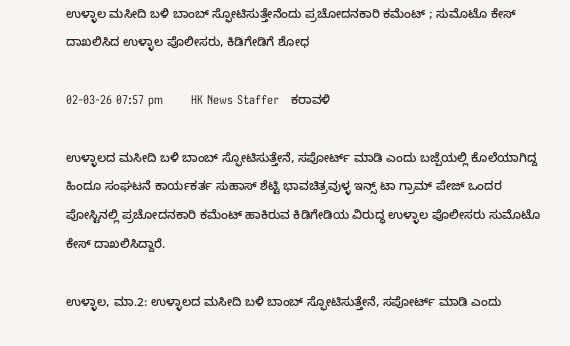ಉಳ್ಳಾಲ ಮಸೀದಿ ಬಳಿ ಬಾಂಬ್ ಸ್ಫೋಟಿಸುತ್ತೇನೆಂದು ಪ್ರಚೋದನಕಾರಿ ಕಮೆಂಟ್ ; ಸುಮೊಟೊ ಕೇಸ್ ದಾಖಲಿಸಿದ ಉಳ್ಳಾಲ ಪೊಲೀಸರು, ಕಿಡಿಗೇಡಿಗೆ ಶೋಧ

02-03-26 07:57 pm       HK News Staffer   ಕರಾವಳಿ

ಉಳ್ಳಾಲದ ಮಸೀದಿ ಬಳಿ ಬಾಂಬ್ ಸ್ಫೋಟಿಸುತ್ತೇನೆ, ಸಪೋರ್ಟ್ ಮಾಡಿ ಎಂದು ಬಜ್ಪೆಯಲ್ಲಿ ಕೊಲೆಯಾಗಿದ್ದ ಹಿಂದೂ ಸಂಘಟನೆ ಕಾರ್ಯಕರ್ತ ಸುಹಾಸ್ ಶೆಟ್ಟಿ ಭಾವಚಿತ್ರವುಳ್ಳ ಇನ್ಸ್ ಟಾ ಗ್ರಾಮ್ ಪೇಜ್ ಒಂದರ ಪೋಸ್ಟಿನಲ್ಲಿ ಪ್ರಚೋದನಕಾರಿ ಕಮೆಂಟ್ ಹಾಕಿರುವ ಕಿಡಿಗೇಡಿಯ ವಿರುದ್ಧ ಉಳ್ಳಾಲ ಪೊಲೀಸರು ಸುಮೊಟೊ ಕೇಸ್ ದಾಖಲಿಸಿದ್ದಾರೆ.

ಉಳ್ಳಾಲ, ಮಾ.2: ಉಳ್ಳಾಲದ ಮಸೀದಿ ಬಳಿ ಬಾಂಬ್ ಸ್ಫೋಟಿಸುತ್ತೇನೆ, ಸಪೋರ್ಟ್ ಮಾಡಿ ಎಂದು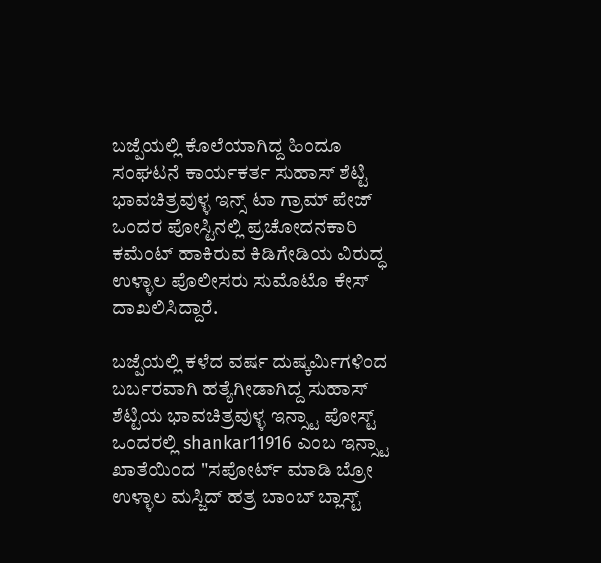ಬಜ್ಪೆಯಲ್ಲಿ ಕೊಲೆಯಾಗಿದ್ದ ಹಿಂದೂ ಸಂಘಟನೆ ಕಾರ್ಯಕರ್ತ ಸುಹಾಸ್ ಶೆಟ್ಟಿ ಭಾವಚಿತ್ರವುಳ್ಳ ಇನ್ಸ್ ಟಾ ಗ್ರಾಮ್ ಪೇಜ್ ಒಂದರ ಪೋಸ್ಟಿನಲ್ಲಿ ಪ್ರಚೋದನಕಾರಿ ಕಮೆಂಟ್ ಹಾಕಿರುವ ಕಿಡಿಗೇಡಿಯ ವಿರುದ್ಧ ಉಳ್ಳಾಲ ಪೊಲೀಸರು ಸುಮೊಟೊ ಕೇಸ್ ದಾಖಲಿಸಿದ್ದಾರೆ.

ಬಜ್ಪೆಯಲ್ಲಿ ಕಳೆದ ವರ್ಷ ದುಷ್ಕರ್ಮಿಗಳಿಂದ ಬರ್ಬರವಾಗಿ ಹತ್ಯೆಗೀಡಾಗಿದ್ದ ಸುಹಾಸ್ ಶೆಟ್ಟಿಯ ಭಾವಚಿತ್ರವುಳ್ಳ ಇನ್ಸ್ಟಾ ಪೋಸ್ಟ್ ಒಂದರಲ್ಲಿ shankar11916 ಎಂಬ ಇನ್ಸ್ಟಾ ಖಾತೆಯಿಂದ "ಸಪೋರ್ಟ್ ಮಾಡಿ ಬ್ರೋ ಉಳ್ಳಾಲ ಮಸ್ಜಿದ್ ಹತ್ರ ಬಾಂಬ್ ಬ್ಲಾಸ್ಟ್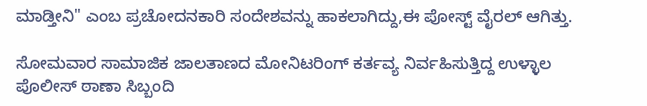ಮಾಡ್ತೀನಿ" ಎಂಬ ಪ್ರಚೋದನಕಾರಿ ಸಂದೇಶವನ್ನು ಹಾಕಲಾಗಿದ್ದು,ಈ ಪೋಸ್ಟ್ ವೈರಲ್ ಆಗಿತ್ತು.

ಸೋಮವಾರ ಸಾಮಾಜಿಕ ಜಾಲತಾಣದ ಮೋನಿಟರಿಂಗ್ ಕರ್ತವ್ಯ ನಿರ್ವಹಿಸುತ್ತಿದ್ದ ಉಳ್ಳಾಲ ಪೊಲೀಸ್ ಠಾಣಾ ಸಿಬ್ಬಂದಿ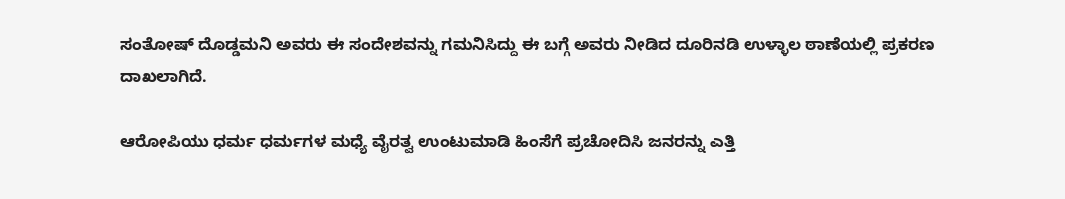ಸಂತೋಷ್ ದೊಡ್ಡಮನಿ ಅವರು ಈ ಸಂದೇಶವನ್ನು ಗಮನಿಸಿದ್ದು ಈ ಬಗ್ಗೆ ಅವರು ನೀಡಿದ ದೂರಿನಡಿ ಉಳ್ಳಾಲ ಠಾಣೆಯಲ್ಲಿ ಪ್ರಕರಣ ದಾಖಲಾಗಿದೆ.

ಆರೋಪಿಯು ಧರ್ಮ ಧರ್ಮಗಳ ಮಧ್ಯೆ ವೈರತ್ವ ಉಂಟುಮಾಡಿ ಹಿಂಸೆಗೆ ಪ್ರಚೋದಿಸಿ ಜನರನ್ನು ಎತ್ತಿ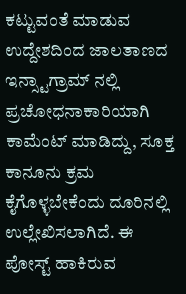ಕಟ್ಟುವಂತೆ ಮಾಡುವ ಉದ್ದೇಶದಿಂದ ಜಾಲತಾಣದ ಇನ್ಸ್ಟಾಗ್ರಾಮ್ ನಲ್ಲಿ ಪ್ರಚೋಧನಾಕಾರಿಯಾಗಿ ಕಾಮೆಂಟ್ ಮಾಡಿದ್ದು, ಸೂಕ್ತ ಕಾನೂನು ಕ್ರಮ ಕೈಗೊಳ್ಳಬೇಕೆಂದು ದೂರಿನಲ್ಲಿ ಉಲ್ಲೇಖಿಸಲಾಗಿದೆ. ಈ ಪೋಸ್ಟ್ ಹಾಕಿರುವ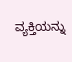ವ್ಯಕ್ತಿಯನ್ನು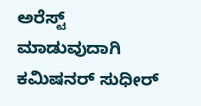ಅರೆಸ್ಟ್ ಮಾಡುವುದಾಗಿ ಕಮಿಷನರ್ ಸುಧೀರ್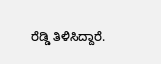ರೆಡ್ಡಿ ತಿಳಿಸಿದ್ದಾರೆ.